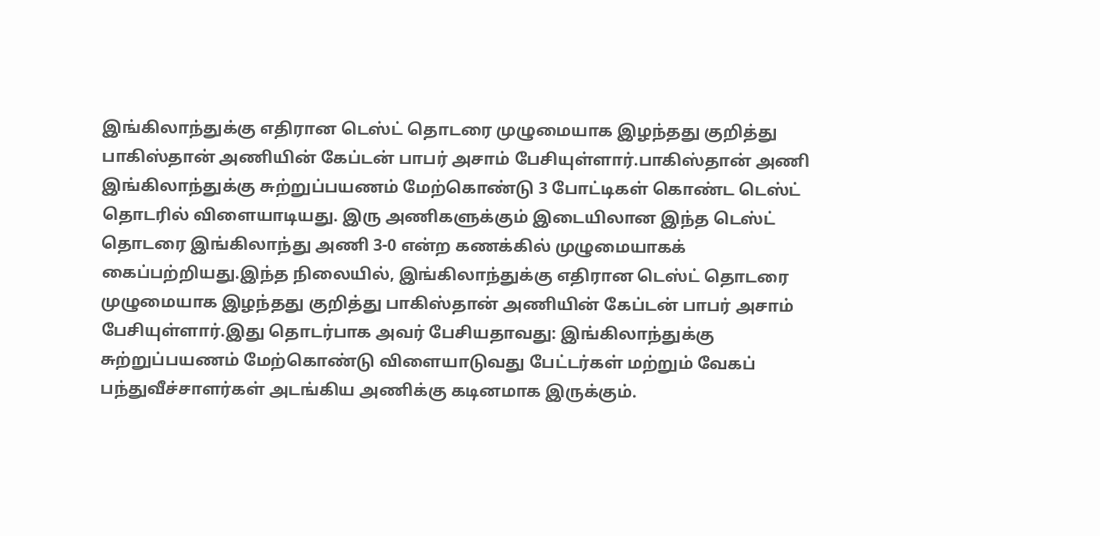இங்கிலாந்துக்கு எதிரான டெஸ்ட் தொடரை முழுமையாக இழந்தது குறித்து பாகிஸ்தான் அணியின் கேப்டன் பாபர் அசாம் பேசியுள்ளார்.பாகிஸ்தான் அணி இங்கிலாந்துக்கு சுற்றுப்பயணம் மேற்கொண்டு 3 போட்டிகள் கொண்ட டெஸ்ட் தொடரில் விளையாடியது. இரு அணிகளுக்கும் இடையிலான இந்த டெஸ்ட் தொடரை இங்கிலாந்து அணி 3-0 என்ற கணக்கில் முழுமையாகக் கைப்பற்றியது.இந்த நிலையில், இங்கிலாந்துக்கு எதிரான டெஸ்ட் தொடரை முழுமையாக இழந்தது குறித்து பாகிஸ்தான் அணியின் கேப்டன் பாபர் அசாம் பேசியுள்ளார்.இது தொடர்பாக அவர் பேசியதாவது: இங்கிலாந்துக்கு சுற்றுப்பயணம் மேற்கொண்டு விளையாடுவது பேட்டர்கள் மற்றும் வேகப் பந்துவீச்சாளர்கள் அடங்கிய அணிக்கு கடினமாக இருக்கும்.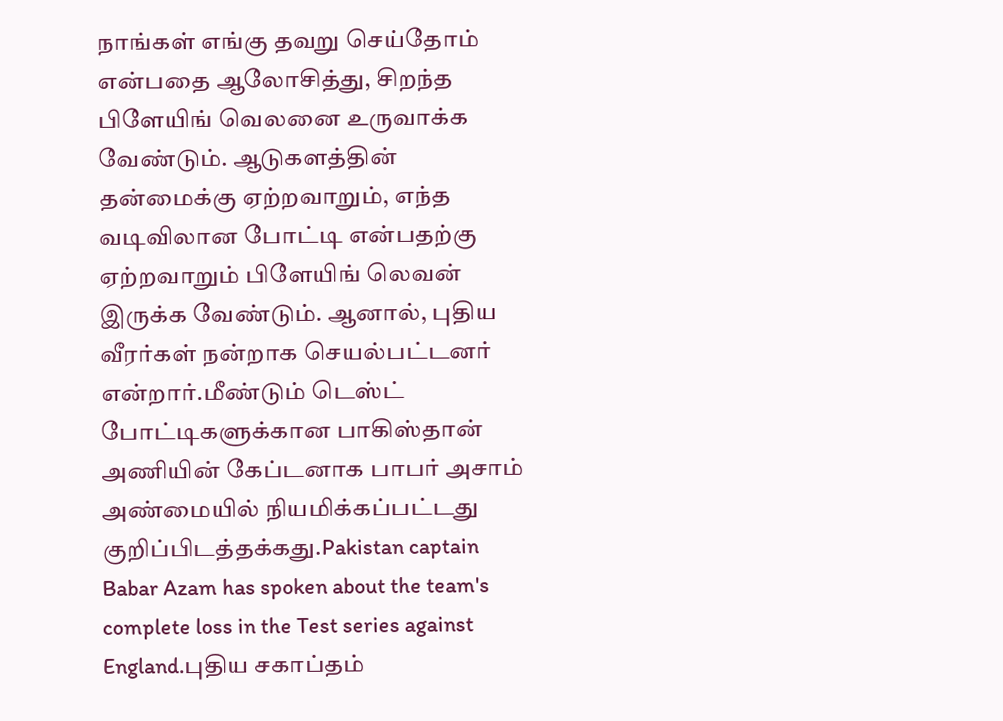நாங்கள் எங்கு தவறு செய்தோம் என்பதை ஆலோசித்து, சிறந்த பிளேயிங் வெலனை உருவாக்க வேண்டும். ஆடுகளத்தின் தன்மைக்கு ஏற்றவாறும், எந்த வடிவிலான போட்டி என்பதற்கு ஏற்றவாறும் பிளேயிங் லெவன் இருக்க வேண்டும். ஆனால், புதிய வீரர்கள் நன்றாக செயல்பட்டனர் என்றார்.மீண்டும் டெஸ்ட் போட்டிகளுக்கான பாகிஸ்தான் அணியின் கேப்டனாக பாபர் அசாம் அண்மையில் நியமிக்கப்பட்டது குறிப்பிடத்தக்கது.Pakistan captain Babar Azam has spoken about the team's complete loss in the Test series against England.புதிய சகாப்தம்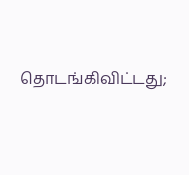தொடங்கிவிட்டது;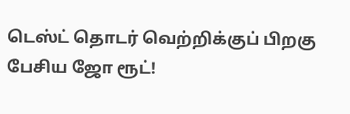டெஸ்ட் தொடர் வெற்றிக்குப் பிறகு பேசிய ஜோ ரூட்!